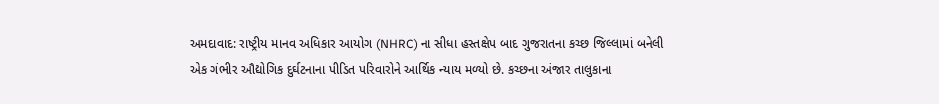અમદાવાદ: રાષ્ટ્રીય માનવ અધિકાર આયોગ (NHRC) ના સીધા હસ્તક્ષેપ બાદ ગુજરાતના કચ્છ જિલ્લામાં બનેલી એક ગંભીર ઔદ્યોગિક દુર્ઘટનાના પીડિત પરિવારોને આર્થિક ન્યાય મળ્યો છે. કચ્છના અંજાર તાલુકાના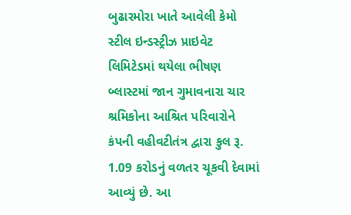બુઢારમોરા ખાતે આવેલી કેમો સ્ટીલ ઇન્ડસ્ટ્રીઝ પ્રાઇવેટ લિમિટેડમાં થયેલા ભીષણ બ્લાસ્ટમાં જાન ગુમાવનારા ચાર શ્રમિકોના આશ્રિત પરિવારોને કંપની વહીવટીતંત્ર દ્વારા કુલ રૂ. 1.09 કરોડનું વળતર ચૂકવી દેવામાં આવ્યું છે. આ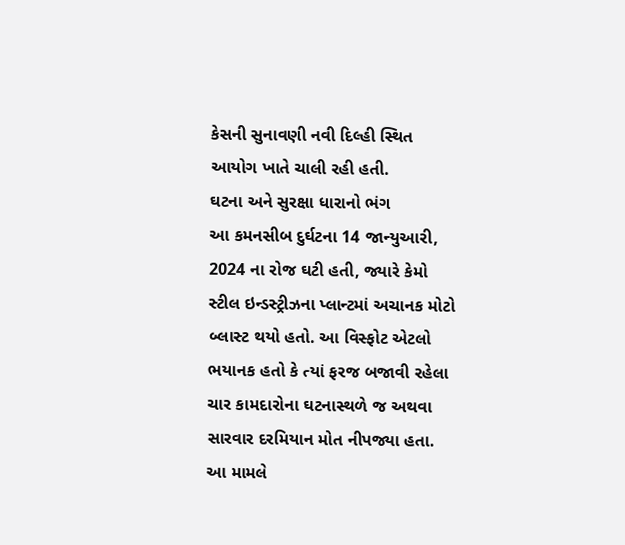કેસની સુનાવણી નવી દિલ્હી સ્થિત આયોગ ખાતે ચાલી રહી હતી.
ઘટના અને સુરક્ષા ધારાનો ભંગ
આ કમનસીબ દુર્ઘટના 14 જાન્યુઆરી, 2024 ના રોજ ઘટી હતી, જ્યારે કેમો સ્ટીલ ઇન્ડસ્ટ્રીઝના પ્લાન્ટમાં અચાનક મોટો બ્લાસ્ટ થયો હતો. આ વિસ્ફોટ એટલો ભયાનક હતો કે ત્યાં ફરજ બજાવી રહેલા ચાર કામદારોના ઘટનાસ્થળે જ અથવા સારવાર દરમિયાન મોત નીપજ્યા હતા. આ મામલે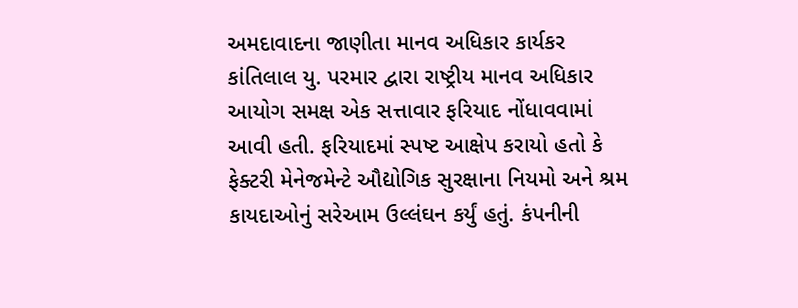અમદાવાદના જાણીતા માનવ અધિકાર કાર્યકર કાંતિલાલ યુ. પરમાર દ્વારા રાષ્ટ્રીય માનવ અધિકાર આયોગ સમક્ષ એક સત્તાવાર ફરિયાદ નોંધાવવામાં આવી હતી. ફરિયાદમાં સ્પષ્ટ આક્ષેપ કરાયો હતો કે ફેક્ટરી મેનેજમેન્ટે ઔદ્યોગિક સુરક્ષાના નિયમો અને શ્રમ કાયદાઓનું સરેઆમ ઉલ્લંઘન કર્યું હતું. કંપનીની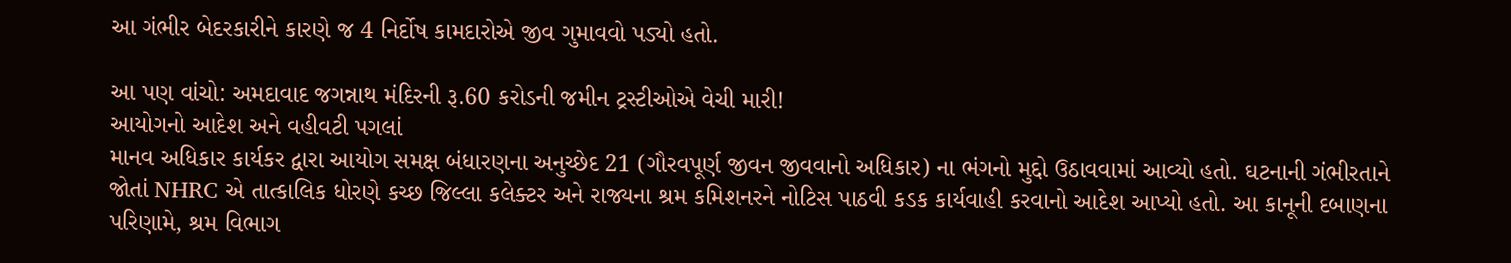આ ગંભીર બેદરકારીને કારણે જ 4 નિર્દોષ કામદારોએ જીવ ગુમાવવો પડ્યો હતો.

આ પણ વાંચો: અમદાવાદ જગન્નાથ મંદિરની રૂ.60 કરોડની જમીન ટ્રસ્ટીઓએ વેચી મારી!
આયોગનો આદેશ અને વહીવટી પગલાં
માનવ અધિકાર કાર્યકર દ્વારા આયોગ સમક્ષ બંધારણના અનુચ્છેદ 21 (ગૌરવપૂર્ણ જીવન જીવવાનો અધિકાર) ના ભંગનો મુદ્દો ઉઠાવવામાં આવ્યો હતો. ઘટનાની ગંભીરતાને જોતાં NHRC એ તાત્કાલિક ધોરણે કચ્છ જિલ્લા કલેક્ટર અને રાજ્યના શ્રમ કમિશનરને નોટિસ પાઠવી કડક કાર્યવાહી કરવાનો આદેશ આપ્યો હતો. આ કાનૂની દબાણના પરિણામે, શ્રમ વિભાગ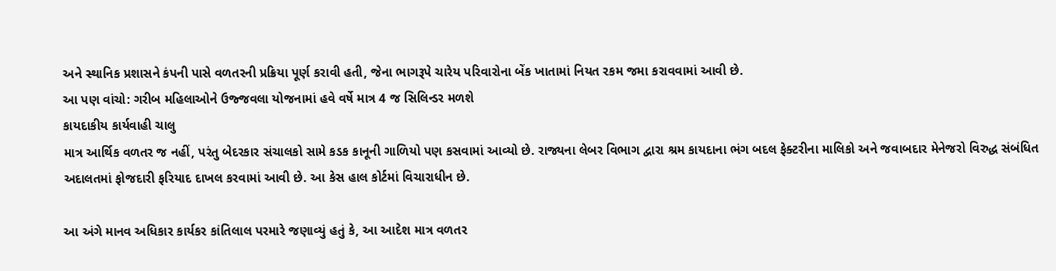અને સ્થાનિક પ્રશાસને કંપની પાસે વળતરની પ્રક્રિયા પૂર્ણ કરાવી હતી, જેના ભાગરૂપે ચારેય પરિવારોના બેંક ખાતામાં નિયત રકમ જમા કરાવવામાં આવી છે.
આ પણ વાંચો: ગરીબ મહિલાઓને ઉજ્જવલા યોજનામાં હવે વર્ષે માત્ર 4 જ સિલિન્ડર મળશે
કાયદાકીય કાર્યવાહી ચાલુ
માત્ર આર્થિક વળતર જ નહીં, પરંતુ બેદરકાર સંચાલકો સામે કડક કાનૂની ગાળિયો પણ કસવામાં આવ્યો છે. રાજ્યના લેબર વિભાગ દ્વારા શ્રમ કાયદાના ભંગ બદલ ફેક્ટરીના માલિકો અને જવાબદાર મેનેજરો વિરુદ્ધ સંબંધિત અદાલતમાં ફોજદારી ફરિયાદ દાખલ કરવામાં આવી છે. આ કેસ હાલ કોર્ટમાં વિચારાધીન છે.

આ અંગે માનવ અધિકાર કાર્યકર કાંતિલાલ પરમારે જણાવ્યું હતું કે, આ આદેશ માત્ર વળતર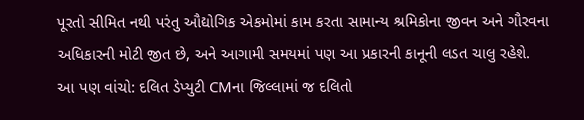પૂરતો સીમિત નથી પરંતુ ઔદ્યોગિક એકમોમાં કામ કરતા સામાન્ય શ્રમિકોના જીવન અને ગૌરવના અધિકારની મોટી જીત છે, અને આગામી સમયમાં પણ આ પ્રકારની કાનૂની લડત ચાલુ રહેશે.
આ પણ વાંચો: દલિત ડેપ્યુટી CMના જિલ્લામાં જ દલિતો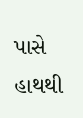પાસે હાથથી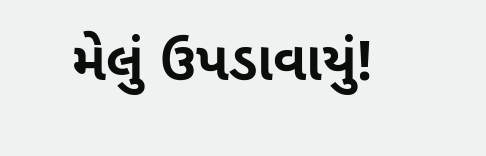મેલું ઉપડાવાયું!